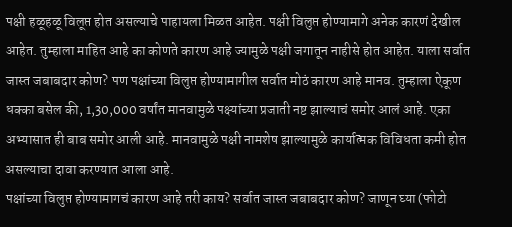पक्षी हळूहळू विलूप्त होत असल्याचे पाहायला मिळत आहेत. पक्षी विलुप्त होण्यामागे अनेक कारणं देखील आहेत. तुम्हाला माहित आहे का कोणते कारण आहे ज्यामुळे पक्षी जगातून नाहीसे होत आहेत. याला सर्वात जास्त जबाबदार कोण? पण पक्षांच्या विलुप्त होण्यामागील सर्वात मोठं कारण आहे मानव. तुम्हाला ऐकूण धक्का बसेल की, 1,30,000 वर्षांत मानवामुळे पक्ष्यांच्या प्रजाती नष्ट झाल्याचं समोर आलं आहे. एका अभ्यासात ही बाब समोर आली आहे. मानवामुळे पक्षी नामशेष झाल्यामुळे कार्यात्मक विविधता कमी होत असल्याचा दावा करण्यात आला आहे.
पक्षांच्या विलुप्त होण्यामागचं कारण आहे तरी काय? सर्वात जास्त जबाबदार कोण? जाणून घ्या (फोटो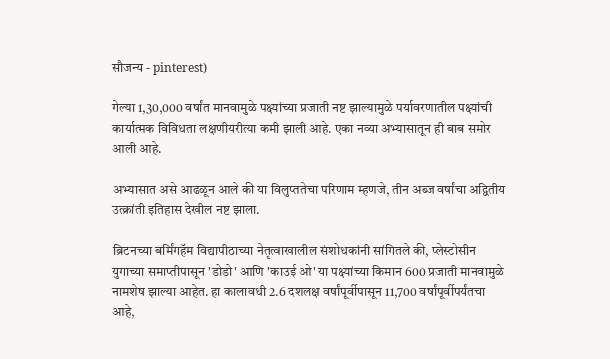सौजन्य - pinterest)

गेल्या 1,30,000 वर्षांत मानवामुळे पक्ष्यांच्या प्रजाती नष्ट झाल्यामुळे पर्यावरणातील पक्ष्यांची कार्यात्मक विविधता लक्षणीयरीत्या कमी झाली आहे. एका नव्या अभ्यासातून ही बाब समोर आली आहे.

अभ्यासात असे आढळून आले की या विलुप्ततेचा परिणाम म्हणजे, तीन अब्ज वर्षांचा अद्वितीय उत्क्रांती इतिहास देखील नष्ट झाला.

ब्रिटनच्या बर्मिंगहॅम विद्यापीठाच्या नेतृत्वाखालील संशोधकांनी सांगितले की, प्लेस्टोसीन युगाच्या समाप्तीपासून 'डोडो' आणि 'काउई ओ' या पक्ष्यांच्या किमान 600 प्रजाती मानवामुळे नामशेष झाल्या आहेत. हा कालावधी 2.6 दशलक्ष वर्षांपूर्वीपासून 11,700 वर्षांपूर्वीपर्यंतचा आहे,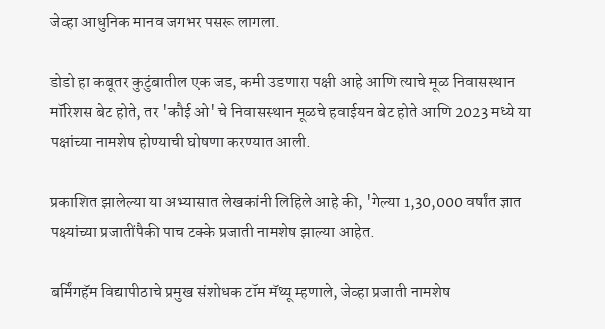जेव्हा आधुनिक मानव जगभर पसरू लागला.

डोडो हा कबूतर कुटुंबातील एक जड, कमी उडणारा पक्षी आहे आणि त्याचे मूळ निवासस्थान मॉरिशस बेट होते, तर 'कौई ओ' चे निवासस्थान मूळचे हवाईयन बेट होते आणि 2023 मध्ये या पक्षांच्या नामशेष होण्याची घोषणा करण्यात आली.

प्रकाशित झालेल्या या अभ्यासात लेखकांनी लिहिले आहे की, 'गेल्या 1,30,000 वर्षांत ज्ञात पक्ष्यांच्या प्रजातींपैकी पाच टक्के प्रजाती नामशेष झाल्या आहेत.

बर्मिंगहॅम विद्यापीठाचे प्रमुख संशोधक टॉम मॅथ्यू म्हणाले, जेव्हा प्रजाती नामशेष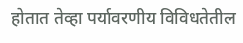होतात तेव्हा पर्यावरणीय विविधतेतील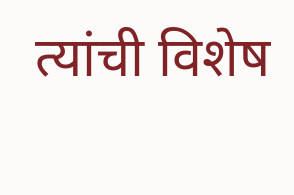त्यांची विशेष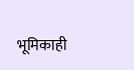भूमिकाही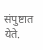संपुष्टात येते.